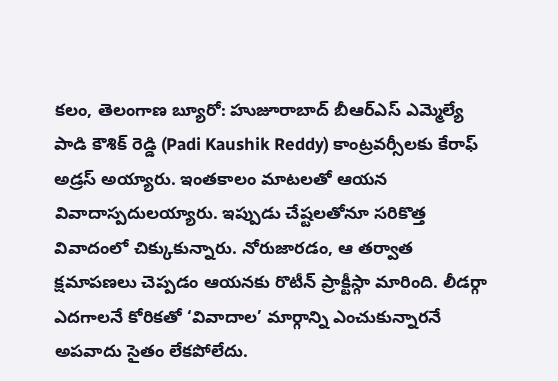కలం, తెలంగాణ బ్యూరో: హుజూరాబాద్ బీఆర్ఎస్ ఎమ్మెల్యే పాడి కౌశిక్ రెడ్డి (Padi Kaushik Reddy) కాంట్రవర్సీలకు కేరాఫ్ అడ్రస్ అయ్యారు. ఇంతకాలం మాటలతో ఆయన వివాదాస్పదులయ్యారు. ఇప్పుడు చేష్టలతోనూ సరికొత్త వివాదంలో చిక్కుకున్నారు. నోరుజారడం, ఆ తర్వాత క్షమాపణలు చెప్పడం ఆయనకు రొటీన్ ప్రాక్టీస్గా మారింది. లీడర్గా ఎదగాలనే కోరికతో ‘వివాదాల’ మార్గాన్ని ఎంచుకున్నారనే అపవాదు సైతం లేకపోలేదు.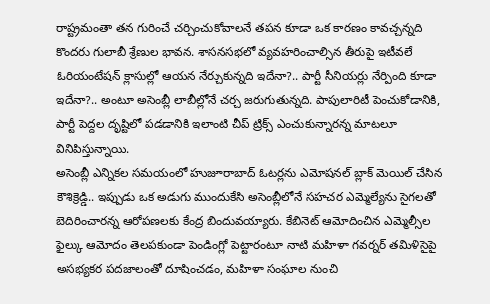రాష్ట్రమంతా తన గురించే చర్చించుకోవాలనే తపన కూడా ఒక కారణం కావచ్చన్నది కొందరు గులాబీ శ్రేణుల భావన. శాసనసభలో వ్యవహరించాల్సిన తీరుపై ఇటీవలే ఓరియంటేషన్ క్లాసుల్లో ఆయన నేర్చుకున్నది ఇదేనా?.. పార్టీ సీనియర్లు నేర్పింది కూడా ఇదేనా?.. అంటూ అసెంబ్లీ లాబీల్లోనే చర్చ జరుగుతున్నది. పాపులారిటీ పెంచుకోడానికి, పార్టీ పెద్దల దృష్టిలో పడడానికి ఇలాంటి చీప్ ట్రిక్స్ ఎంచుకున్నారన్న మాటలూ వినిపిస్తున్నాయి.
అసెంబ్లీ ఎన్నికల సమయంలో హుజూరాబాద్ ఓటర్లను ఎమోషనల్ బ్లాక్ మెయిల్ చేసిన కౌశిక్రెడ్డి.. ఇప్పుడు ఒక అడుగు ముందుకేసి అసెంబ్లీలోనే సహచర ఎమ్మెల్యేను సైగలతో బెదిరించారన్న ఆరోపణలకు కేంద్ర బిందువయ్యారు. కేబినెట్ ఆమోదించిన ఎమ్మెల్సీల ఫైల్కు ఆమోదం తెలపకుండా పెండింగ్లో పెట్టారంటూ నాటి మహిళా గవర్నర్ తమిళిసైపై అసభ్యకర పదజాలంతో దూషించడం, మహిళా సంఘాల నుంచి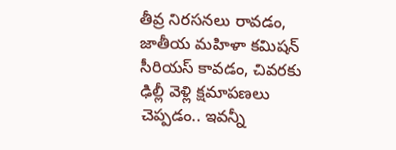తీవ్ర నిరసనలు రావడం, జాతీయ మహిళా కమిషన్ సీరియస్ కావడం, చివరకు ఢిల్లీ వెళ్లి క్షమాపణలు చెప్పడం.. ఇవన్నీ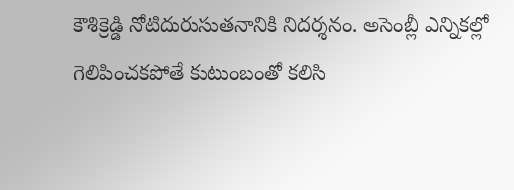కౌశిక్రెడ్డి నోటిదురుసుతనానికి నిదర్శనం. అసెంబ్లీ ఎన్నికల్లో గెలిపించకపోతే కుటుంబంతో కలిసి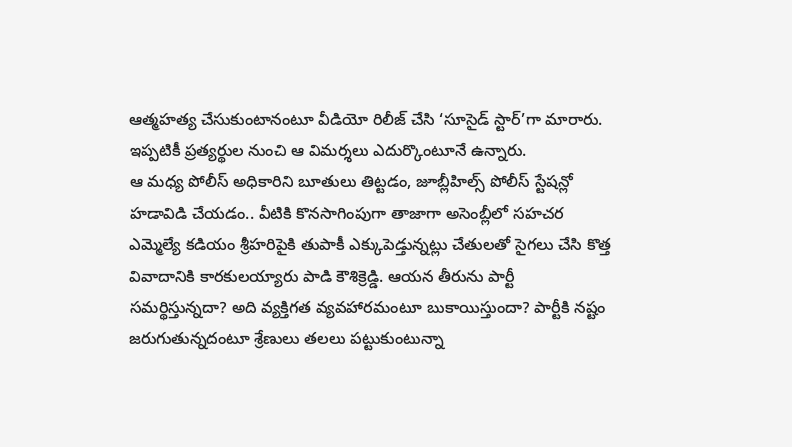ఆత్మహత్య చేసుకుంటానంటూ వీడియో రిలీజ్ చేసి ‘సూసైడ్ స్టార్’గా మారారు. ఇప్పటికీ ప్రత్యర్థుల నుంచి ఆ విమర్శలు ఎదుర్కొంటూనే ఉన్నారు.
ఆ మధ్య పోలీస్ అధికారిని బూతులు తిట్టడం, జూబ్లీహిల్స్ పోలీస్ స్టేషన్లో హడావిడి చేయడం.. వీటికి కొనసాగింపుగా తాజాగా అసెంబ్లీలో సహచర ఎమ్మెల్యే కడియం శ్రీహరిపైకి తుపాకీ ఎక్కుపెడ్తున్నట్లు చేతులతో సైగలు చేసి కొత్త వివాదానికి కారకులయ్యారు పాడి కౌశిక్రెడ్డి. ఆయన తీరును పార్టీ సమర్థిస్తున్నదా? అది వ్యక్తిగత వ్యవహారమంటూ బుకాయిస్తుందా? పార్టీకి నష్టం జరుగుతున్నదంటూ శ్రేణులు తలలు పట్టుకుంటున్నా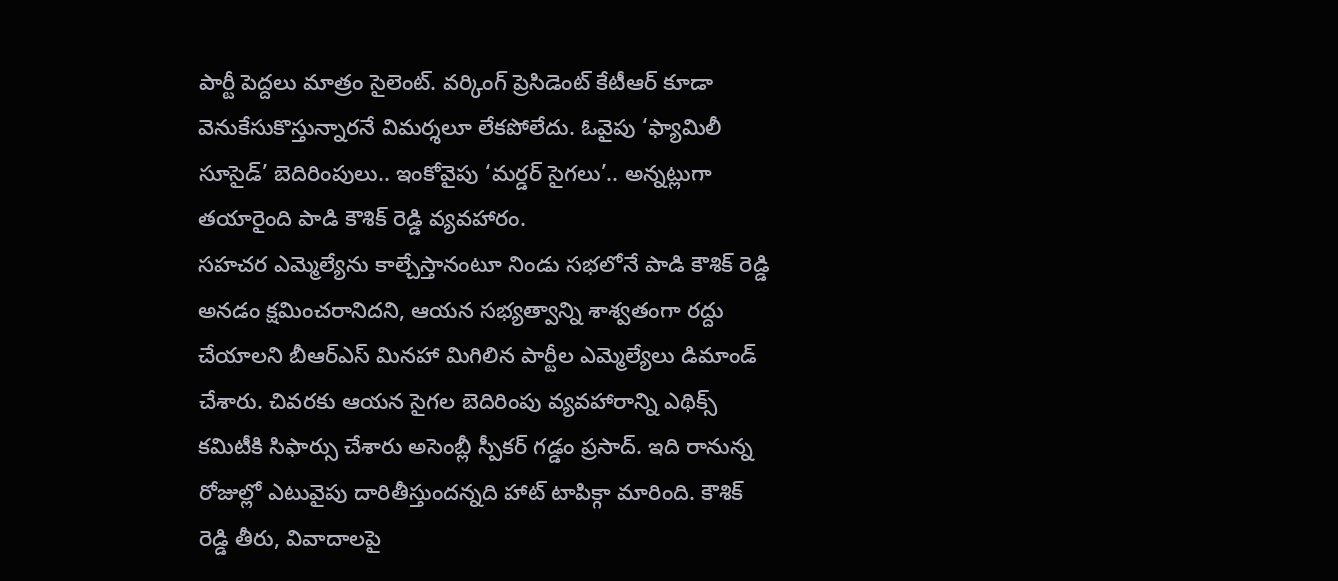పార్టీ పెద్దలు మాత్రం సైలెంట్. వర్కింగ్ ప్రెసిడెంట్ కేటీఆర్ కూడా వెనుకేసుకొస్తున్నారనే విమర్శలూ లేకపోలేదు. ఓవైపు ‘ఫ్యామిలీ సూసైడ్’ బెదిరింపులు.. ఇంకోవైపు ‘మర్డర్ సైగలు’.. అన్నట్లుగా తయారైంది పాడి కౌశిక్ రెడ్డి వ్యవహారం.
సహచర ఎమ్మెల్యేను కాల్చేస్తానంటూ నిండు సభలోనే పాడి కౌశిక్ రెడ్డి అనడం క్షమించరానిదని, ఆయన సభ్యత్వాన్ని శాశ్వతంగా రద్దు చేయాలని బీఆర్ఎస్ మినహా మిగిలిన పార్టీల ఎమ్మెల్యేలు డిమాండ్ చేశారు. చివరకు ఆయన సైగల బెదిరింపు వ్యవహారాన్ని ఎథిక్స్ కమిటీకి సిఫార్సు చేశారు అసెంబ్లీ స్పీకర్ గడ్డం ప్రసాద్. ఇది రానున్న రోజుల్లో ఎటువైపు దారితీస్తుందన్నది హాట్ టాపిక్గా మారింది. కౌశిక్ రెడ్డి తీరు, వివాదాలపై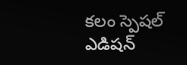కలం స్పెషల్ ఎడిషన్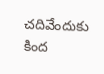చదివేందుకు కింద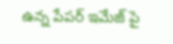ఉన్న పేపర్ ఇమేజ్ పై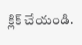క్లిక్ చేయండి.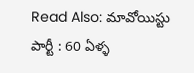Read Also: మావోయిస్టు పార్టీ : 60 ఏళ్ళ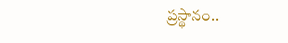ప్రస్థానం..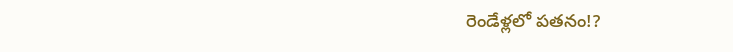రెండేళ్లలో పతనం!?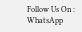Follow Us On : WhatsApp